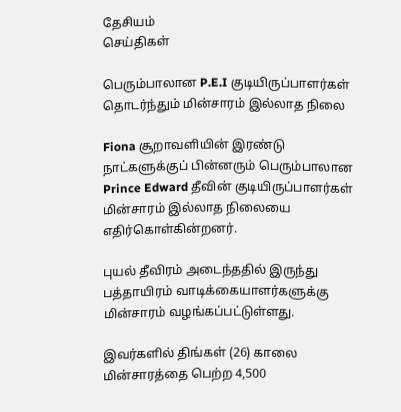தேசியம்
செய்திகள்

பெரும்பாலான P.E.I குடியிருப்பாளர்கள் தொடர்ந்தும் மின்சாரம் இல்லாத நிலை

Fiona சூறாவளியின் இரண்டு நாட்களுக்குப் பின்னரும் பெரும்பாலான Prince Edward தீவின் குடியிருப்பாளர்கள் மின்சாரம் இல்லாத நிலையை எதிர்கொள்கின்றனர்.

புயல் தீவிரம் அடைந்ததில் இருந்து பத்தாயிரம் வாடிக்கையாளர்களுக்கு மின்சாரம் வழங்கப்பட்டுள்ளது.

இவர்களில் திங்கள் (26) காலை மின்சாரத்தை பெற்ற 4,500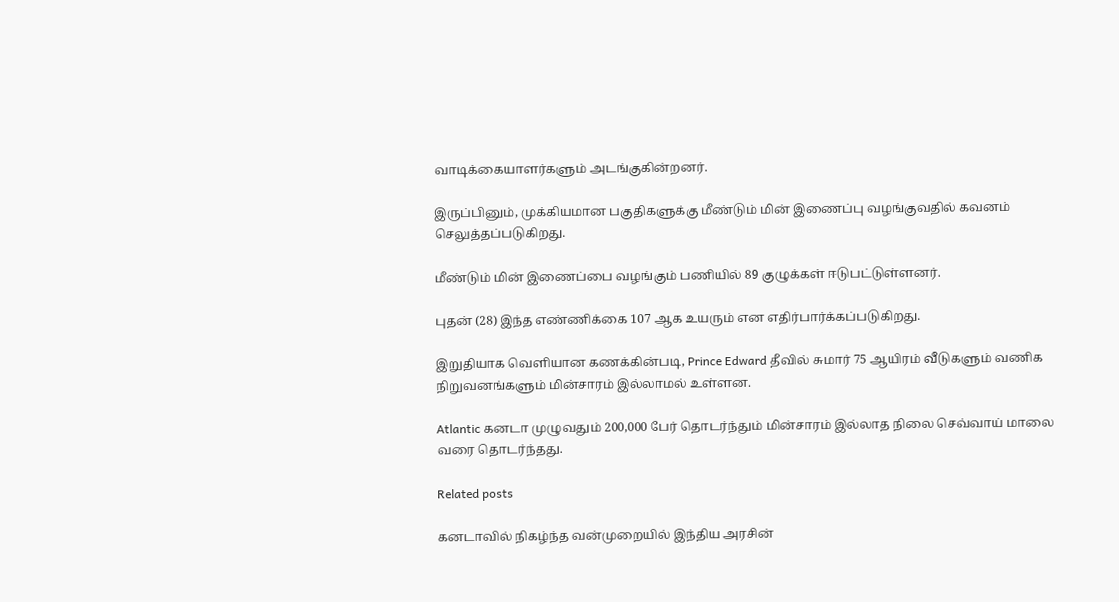வாடிக்கையாளர்களும் அடங்குகின்றனர்.

இருப்பினும், முக்கியமான பகுதிகளுக்கு மீண்டும் மின் இணைப்பு வழங்குவதில் கவனம் செலுத்தப்படுகிறது.

மீண்டும் மின் இணைப்பை வழங்கும் பணியில் 89 குழுக்கள் ஈடுபட்டுள்ளனர்.

புதன் (28) இந்த எண்ணிக்கை 107 ஆக உயரும் என எதிர்பார்க்கப்படுகிறது.

இறுதியாக வெளியான கணக்கின்படி, Prince Edward தீவில் சுமார் 75 ஆயிரம் வீடுகளும் வணிக நிறுவனங்களும் மின்சாரம் இல்லாமல் உள்ளன.

Atlantic கனடா முழுவதும் 200,000 பேர் தொடர்ந்தும் மின்சாரம் இல்லாத நிலை செவ்வாய் மாலை வரை தொடர்ந்தது.

Related posts

கனடாவில் நிகழ்ந்த வன்முறையில் இந்திய அரசின்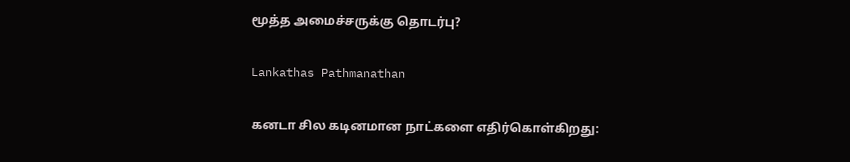மூத்த அமைச்சருக்கு தொடர்பு?

Lankathas Pathmanathan

கனடா சில கடினமான நாட்களை எதிர்கொள்கிறது: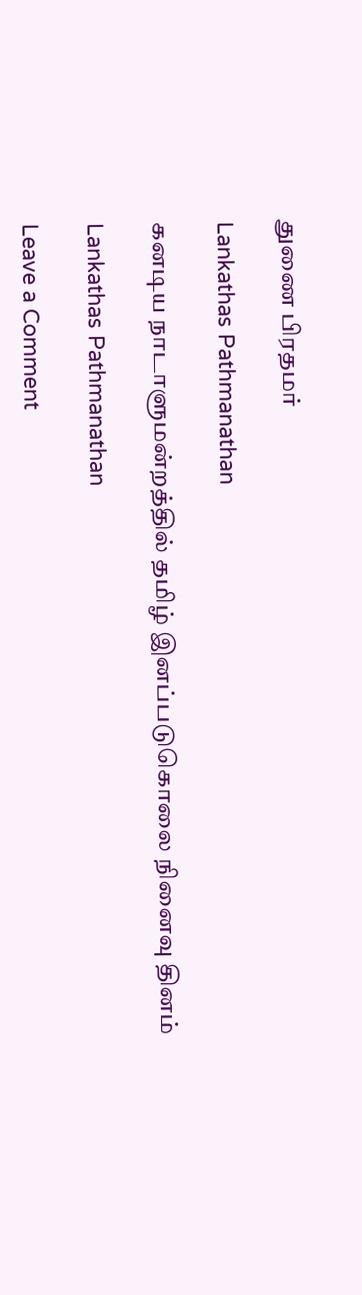துணை பிரதமர்

Lankathas Pathmanathan

கனடிய நாடாளுமன்றத்தில் தமிழ் இனப்படுகொலை நினைவு தினம்

Lankathas Pathmanathan

Leave a Comment